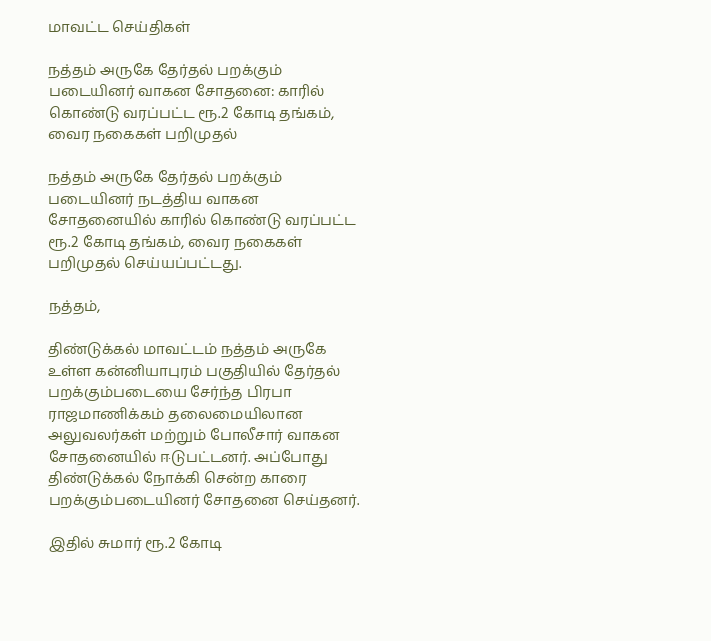மாவட்ட செய்திகள்

நத்தம் அருகே தேர்தல் பறக்கும் படையினர் வாகன சோதனை: காரில் கொண்டு வரப்பட்ட ரூ.2 கோடி தங்கம், வைர நகைகள் பறிமுதல்

நத்தம் அருகே தேர்தல் பறக்கும் படையினர் நடத்திய வாகன சோதனையில் காரில் கொண்டு வரப்பட்ட ரூ.2 கோடி தங்கம், வைர நகைகள் பறிமுதல் செய்யப்பட்டது.

நத்தம்,

திண்டுக்கல் மாவட்டம் நத்தம் அருகே உள்ள கன்னியாபுரம் பகுதியில் தேர்தல் பறக்கும்படையை சேர்ந்த பிரபா ராஜமாணிக்கம் தலைமையிலான அலுவலர்கள் மற்றும் போலீசார் வாகன சோதனையில் ஈடுபட்டனர். அப்போது திண்டுக்கல் நோக்கி சென்ற காரை பறக்கும்படையினர் சோதனை செய்தனர்.

இதில் சுமார் ரூ.2 கோடி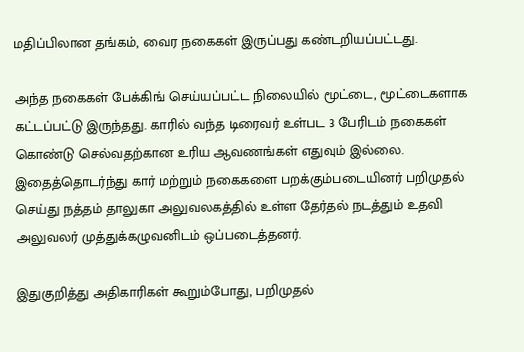மதிப்பிலான தங்கம், வைர நகைகள் இருப்பது கண்டறியப்பட்டது.

அந்த நகைகள் பேக்கிங் செய்யப்பட்ட நிலையில் மூட்டை, மூட்டைகளாக கட்டப்பட்டு இருந்தது. காரில் வந்த டிரைவர் உள்பட 3 பேரிடம் நகைகள் கொண்டு செல்வதற்கான உரிய ஆவணங்கள் எதுவும் இல்லை. இதைத்தொடர்ந்து கார் மற்றும் நகைகளை பறக்கும்படையினர் பறிமுதல் செய்து நத்தம் தாலுகா அலுவலகத்தில் உள்ள தேர்தல் நடத்தும் உதவி அலுவலர் முத்துக்கழுவனிடம் ஒப்படைத்தனர்.

இதுகுறித்து அதிகாரிகள் கூறும்போது, பறிமுதல்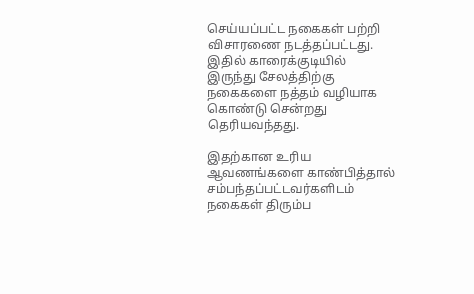செய்யப்பட்ட நகைகள் பற்றி விசாரணை நடத்தப்பட்டது. இதில் காரைக்குடியில் இருந்து சேலத்திற்கு நகைகளை நத்தம் வழியாக கொண்டு சென்றது தெரியவந்தது.

இதற்கான உரிய ஆவணங்களை காண்பித்தால் சம்பந்தப்பட்டவர்களிடம் நகைகள் திரும்ப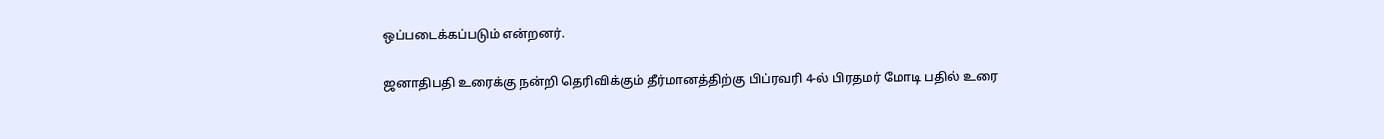ஒப்படைக்கப்படும் என்றனர்.

ஜனாதிபதி உரைக்கு நன்றி தெரிவிக்கும் தீர்மானத்திற்கு பிப்ரவரி 4-ல் பிரதமர் மோடி பதில் உரை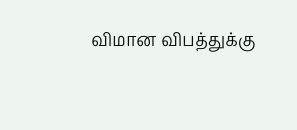விமான விபத்துக்கு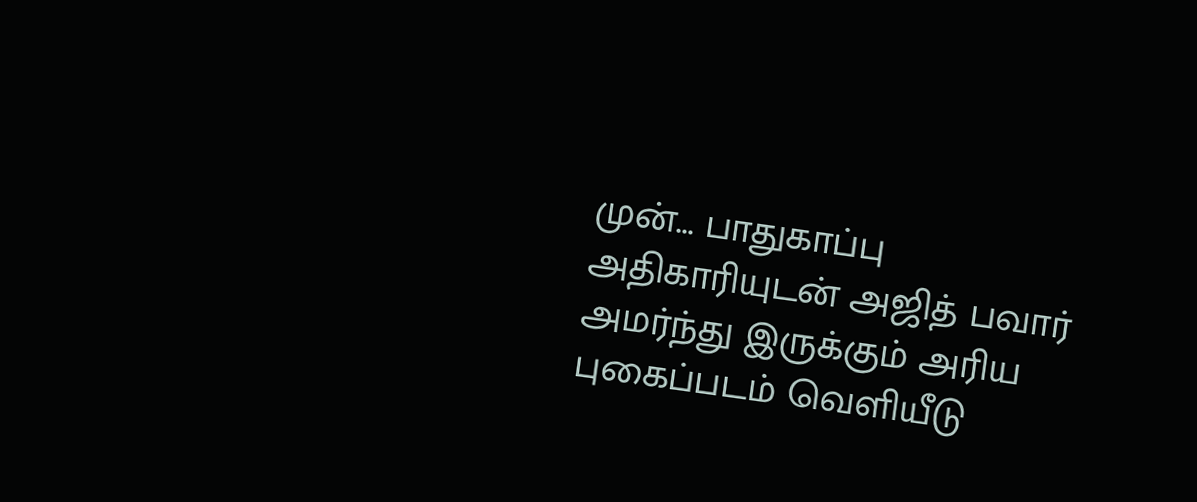முன்... பாதுகாப்பு அதிகாரியுடன் அஜித் பவார் அமர்ந்து இருக்கும் அரிய புகைப்படம் வெளியீடு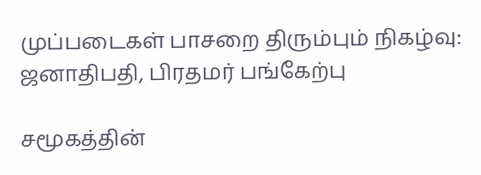முப்படைகள் பாசறை திரும்பும் நிகழ்வு: ஜனாதிபதி, பிரதமர் பங்கேற்பு

சமூகத்தின்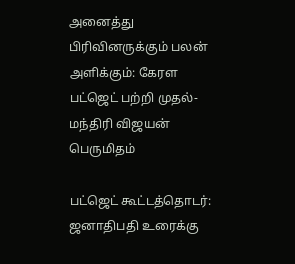அனைத்து பிரிவினருக்கும் பலன் அளிக்கும்: கேரள பட்ஜெட் பற்றி முதல்-மந்திரி விஜயன் பெருமிதம்

பட்ஜெட் கூட்டத்தொடர்: ஜனாதிபதி உரைக்கு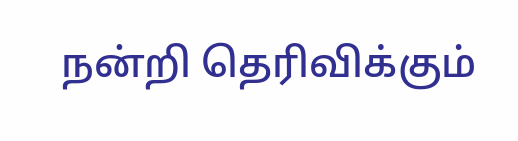நன்றி தெரிவிக்கும்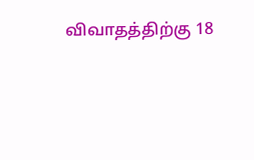விவாதத்திற்கு 18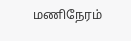மணிநேரம்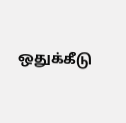ஒதுக்கீடு